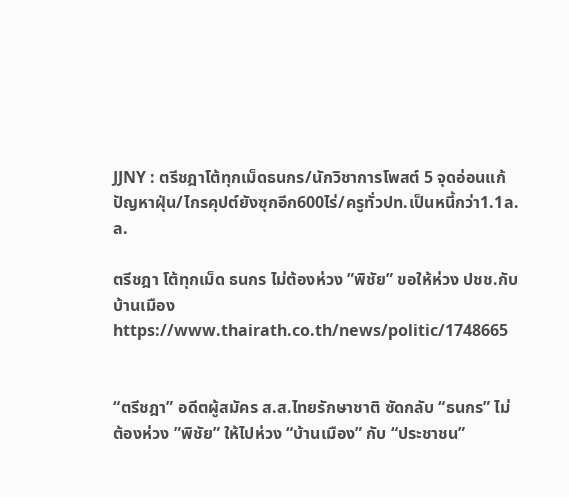JJNY : ตรีชฎาโต้ทุกเม็ดธนกร/นักวิชาการโพสต์ 5 จุดอ่อนแก้ปัญหาฝุ่น/ไกรคุปต์ยังซุกอีก600ไร่/ครูทั่วปท.เป็นหนี้กว่า1.1ล.ล.

ตรีชฎา โต้ทุกเม็ด ธนกร ไม่ต้องห่วง ”พิชัย” ขอให้ห่วง ปชช.กับบ้านเมือง
https://www.thairath.co.th/news/politic/1748665


“ตรีชฎา” อดีตผู้สมัคร ส.ส.ไทยรักษาชาติ ซัดกลับ “ธนกร” ไม่ต้องห่วง ”พิชัย” ให้ไปห่วง “บ้านเมือง” กับ “ประชาชน”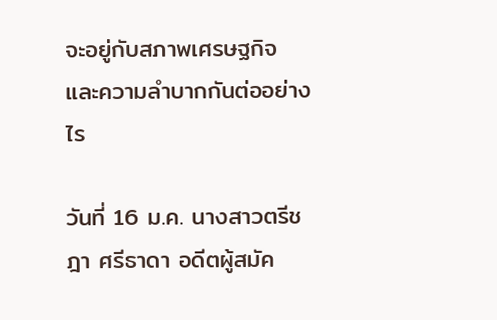จะอยู่กับสภาพเศรษฐกิจ และความลำบากกันต่ออย่างไร

วันที่ 16 ม.ค. นางสาวตรีชฎา ศรีธาดา อดีตผู้สมัค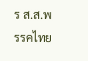ร ส.ส.พรรคไทย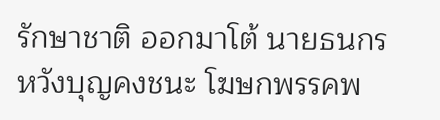รักษาชาติ ออกมาโต้ นายธนกร หวังบุญคงชนะ โฆษกพรรคพ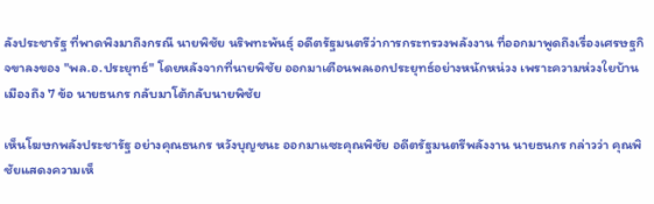ลังประชารัฐ ที่พาดพิงมาถึงกรณี นายพิชัย นริพทะพันธุ์ อดีตรัฐมนตรีว่าการกระทรวงพลังงาน ที่ออกมาพูดถึงเรื่องเศรษฐกิจขาลงของ "พล.อ.ประยุทธ์" โดยหลังจากที่นายพิชัย ออกมาเตือนพลเอกประยุทธ์อย่างหนักหน่วง เพราะความห่วงใยบ้านเมืองถึง 7 ข้อ นายธนกร กลับมาโต้กลับนายพิชัย

เห็นโฆษกพลังประชารัฐ อย่างคุณธนกร หวังบุญชนะ ออกมาแซะคุณพิชัย อดีตรัฐมนตรีพลังงาน นายธนกร กล่าวว่า คุณพิชัยแสดงความเห็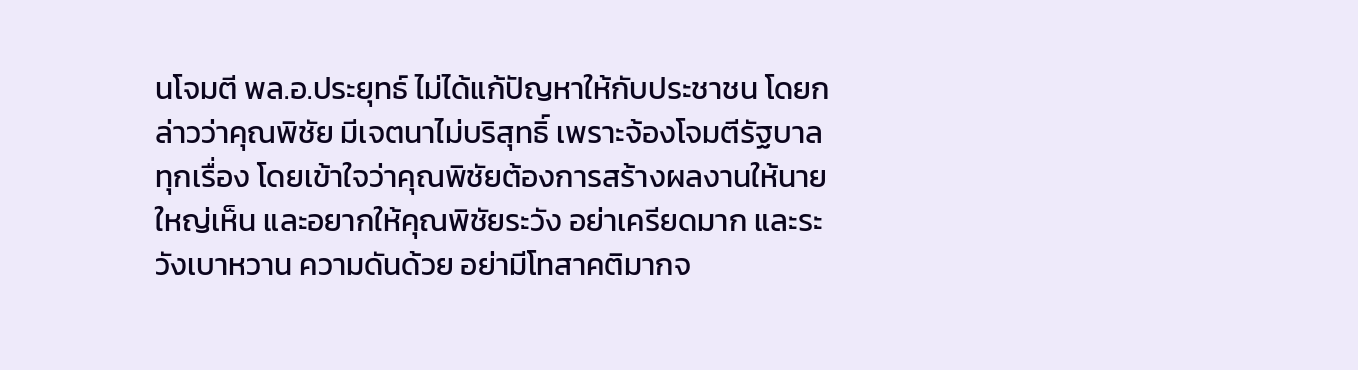นโจมตี พล.อ.ประยุทธ์ ไม่ได้แก้ปัญหาให้กับประชาชน โดยกล่าวว่าคุณพิชัย มีเจตนาไม่บริสุทธิ์ เพราะจ้องโจมตีรัฐบาลทุกเรื่อง โดยเข้าใจว่าคุณพิชัยต้องการสร้างผลงานให้นายใหญ่เห็น และอยากให้คุณพิชัยระวัง อย่าเครียดมาก และระวังเบาหวาน ความดันด้วย อย่ามีโทสาคติมากจ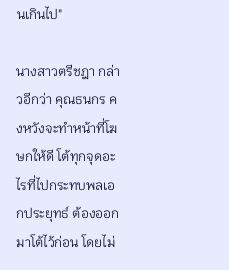นเกินไป"

นางสาวตรีชฎา กล่าวอีกว่า คุณธนกร คงหวังจะทำหน้าที่โฆษกให้ดี โต้ทุกจุดอะไรที่ไปกระทบพลเอกประยุทธ์ ต้องออกมาโต้ไว้ก่อน โดยไม่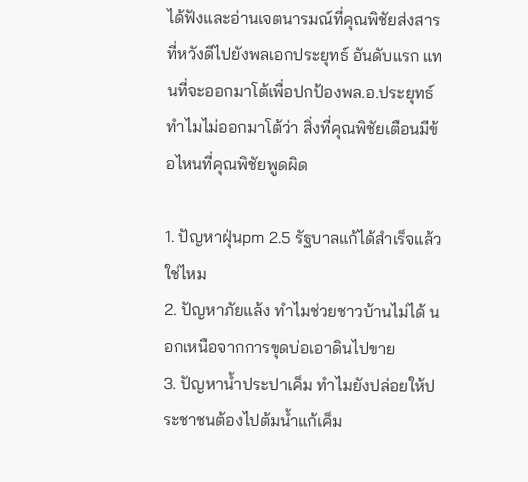ได้ฟังและอ่านเจตนารมณ์ที่คุณพิชัยส่งสารที่หวังดีไปยังพลเอกประยุทธ์ อันดับแรก แทนที่จะออกมาโต้เพื่อปกป้องพล.อ.ประยุทธ์ ทำไมไม่ออกมาโต้ว่า สิ่งที่คุณพิชัยเตือนมีข้อไหนที่คุณพิชัยพูดผิด

1. ปัญหาฝุ่นpm 2.5 รัฐบาลแก้ได้สำเร็จแล้วใช่ไหม
2. ปัญหาภัยแล้ง ทำไมช่วยชาวบ้านไม่ได้ นอกเหนือจากการขุดบ่อเอาดินไปขาย
3. ปัญหาน้ำประปาเค็ม ทำไมยังปล่อยให้ประชาชนต้องไปต้มน้ำแก้เค็ม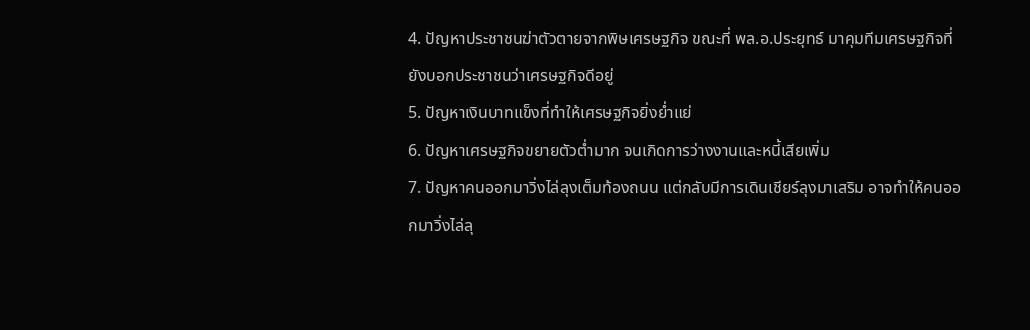4. ปัญหาประชาชนฆ่าตัวตายจากพิษเศรษฐกิจ ขณะที่ พล.อ.ประยุทธ์ มาคุมทีมเศรษฐกิจที่ยังบอกประชาชนว่าเศรษฐกิจดีอยู่
5. ปัญหาเงินบาทแข็งที่ทำให้เศรษฐกิจยิ่งย่ำแย่
6. ปัญหาเศรษฐกิจขยายตัวต่ำมาก จนเกิดการว่างงานและหนี้เสียเพิ่ม
7. ปัญหาคนออกมาวิ่งไล่ลุงเต็มท้องถนน แต่กลับมีการเดินเชียร์ลุงมาเสริม อาจทำให้คนออกมาวิ่งไล่ลุ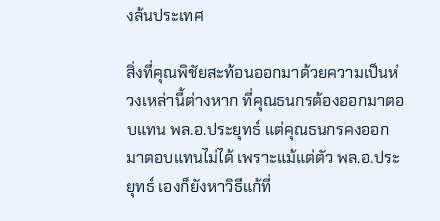งล้นประเทศ

สิ่งที่คุณพิชัยสะท้อนออกมาด้วยความเป็นห่วงเหล่านี้ต่างหาก ที่คุณธนกรต้องออกมาตอบแทน พล.อ.ประยุทธ์ แต่คุณธนกรคงออกมาตอบแทนไม่ได้ เพราะแม้แต่ตัว พล.อ.ประยุทธ์ เองก็ยังหาวิธีแก้ที่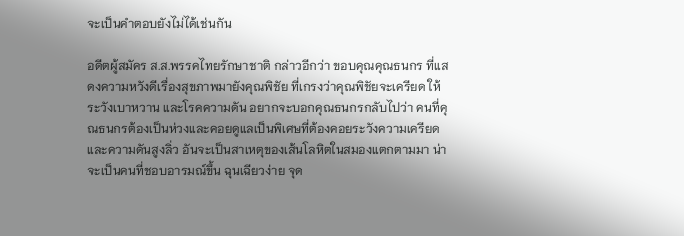จะเป็นคำตอบยังไม่ได้เช่นกัน

อดีตผู้สมัคร ส.ส.พรรคไทยรักษาชาติ กล่าวอีกว่า ขอบคุณคุณธนกร ที่แสดงความหวังดีเรื่องสุขภาพมายังคุณพิชัย ที่เกรงว่าคุณพิชัยจะเครียด ให้ระวังเบาหวาน และโรคความดัน อยากจะบอกคุณธนกรกลับไปว่า คนที่คุณธนกรต้องเป็นห่วงและคอยดูแลเป็นพิเศษที่ต้องคอยระวังความเครียด และความดันสูงลิ่ว อันจะเป็นสาเหตุของเส้นโลหิตในสมองแตกตามมา น่าจะเป็นคนที่ชอบอารมณ์ขึ้น ฉุนเฉียวง่าย จุด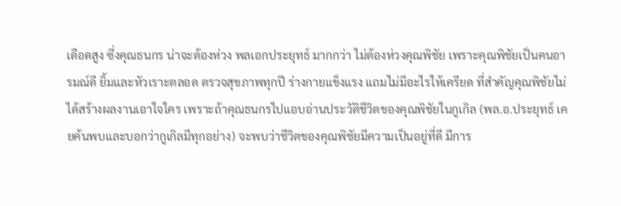เดือดสูง ซึ่งคุณธนกร น่าจะต้องห่วง พลเอกประยุทธ์ มากกว่า ไม่ต้องห่วงคุณพิชัย เพราะคุณพิชัยเป็นคนอารมณ์ดี ยิ้มและหัวเราะตลอด ตรวจสุขภาพทุกปี ร่างกายแข็งแรง แถมไม่มีอะไรให้เครียด ที่สำคัญคุณพิชัยไม่ได้สร้างผลงานเอาใจใคร เพราะถ้าคุณธนกรไปแอบอ่านประวัติชีวิตของคุณพิชัยในกูเกิล (พล.อ.ประยุทธ์ เคยค้นพบและบอกว่ากูเกิลมีทุกอย่าง) จะพบว่าชีวิตของคุณพิชัยมีความเป็นอยู่ที่ดี มีการ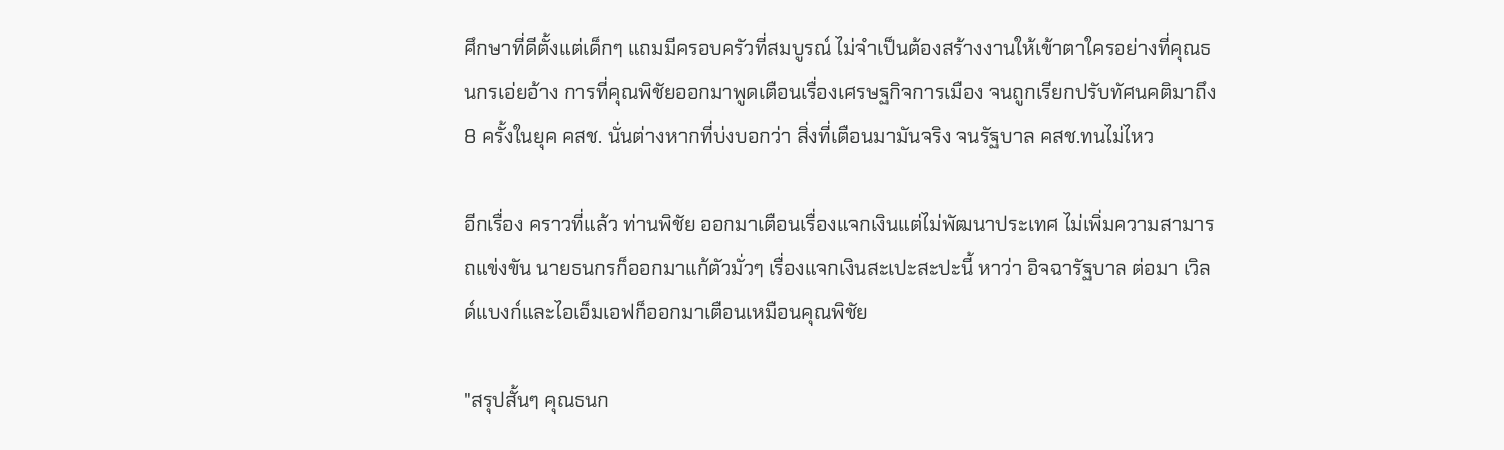ศึกษาที่ดีตั้งแต่เด็กๆ แถมมีครอบครัวที่สมบูรณ์ ไม่จำเป็นต้องสร้างงานให้เข้าตาใครอย่างที่คุณธนกรเอ่ยอ้าง การที่คุณพิชัยออกมาพูดเตือนเรื่องเศรษฐกิจการเมือง จนถูกเรียกปรับทัศนคติมาถึง 8 ครั้งในยุค คสช. นั่นต่างหากที่บ่งบอกว่า สิ่งที่เตือนมามันจริง จนรัฐบาล คสช.ทนไม่ไหว

อีกเรื่อง คราวที่แล้ว ท่านพิชัย ออกมาเตือนเรื่องแจกเงินแต่ไม่พัฒนาประเทศ ไม่เพิ่มความสามารถแข่งขัน นายธนกรก็ออกมาแก้ตัวมั่วๆ เรื่องแจกเงินสะเปะสะปะนี้ หาว่า อิจฉารัฐบาล ต่อมา เวิลด์แบงก์และไอเอ็มเอฟก็ออกมาเตือนเหมือนคุณพิชัย

"สรุปสั้นๆ คุณธนก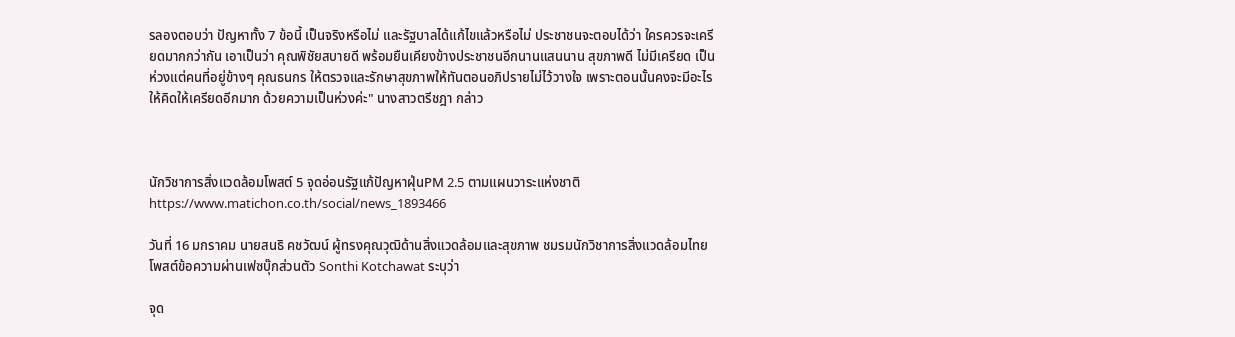รลองตอบว่า ปัญหาทั้ง 7 ข้อนี้ เป็นจริงหรือไม่ และรัฐบาลได้แก้ไขแล้วหรือไม่ ประชาชนจะตอบได้ว่า ใครควรจะเครียดมากกว่ากัน เอาเป็นว่า คุณพิชัยสบายดี พร้อมยืนเคียงข้างประชาชนอีกนานแสนนาน สุขภาพดี ไม่มีเครียด เป็นห่วงแต่คนที่อยู่ข้างๆ คุณธนกร ให้ตรวจและรักษาสุขภาพให้ทันตอนอภิปรายไม่ไว้วางใจ เพราะตอนนั้นคงจะมีอะไรให้คิดให้เครียดอีกมาก ด้วยความเป็นห่วงค่ะ" นางสาวตรีชฎา กล่าว



นักวิชาการสิ่งแวดล้อมโพสต์ 5 จุดอ่อนรัฐแก้ปัญหาฝุ่นPM 2.5 ตามแผนวาระแห่งชาติ
https://www.matichon.co.th/social/news_1893466

วันที่ 16 มกราคม นายสนธิ คชวัฒน์ ผู้ทรงคุณวุฒิด้านสิ่งแวดล้อมและสุขภาพ ชมรมนักวิชาการสิ่งแวดล้อมไทย โพสต์ข้อความผ่านเฟซบุ๊กส่วนตัว Sonthi Kotchawat ระบุว่า

จุด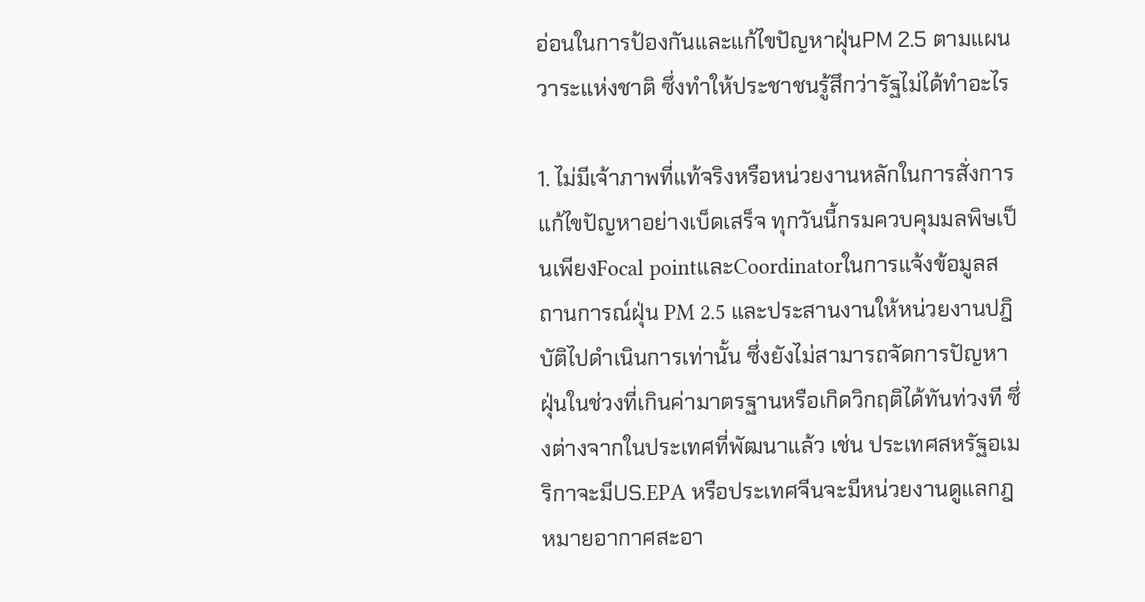อ่อนในการป้องกันและแก้ไขปัญหาฝุ่นPM 2.5 ตามแผนวาระแห่งชาติ ซึ่งทำให้ประชาชนรู้สึกว่ารัฐไม่ได้ทำอะไร

1. ไม่มีเจ้าภาพที่แท้จริงหรือหน่วยงานหลักในการสั่งการแก้ไขปัญหาอย่างเบ็ดเสร็จ ทุกวันนี้กรมควบคุมมลพิษเป็นเพียงFocal pointและCoordinatorในการแจ้งข้อมูลสถานการณ์ฝุ่น PM 2.5 และประสานงานให้หน่วยงานปฎิบัติไปดำเนินการเท่านั้น ซึ่งยังไม่สามารถจัดการปัญหาฝุ่นในช่วงที่เกินค่ามาตรฐานหรือเกิดวิกฤติได้ทันท่วงที ซึ่งต่างจากในประเทศที่พัฒนาแล้ว เช่น ประเทศสหรัฐอเมริกาจะมีUS.EPA หรือประเทศจีนจะมีหน่วยงานดูแลกฎหมายอากาศสะอา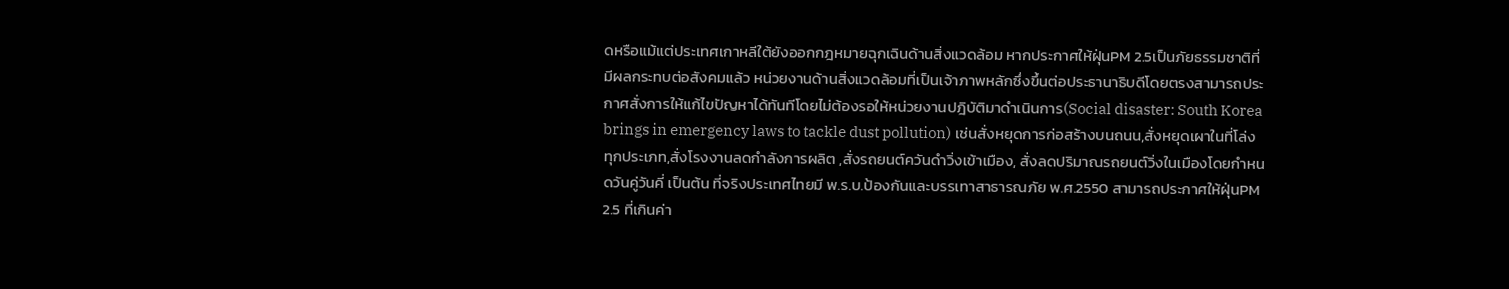ดหรือแม้แต่ประเทศเกาหลีใต้ยังออกกฎหมายฉุกเฉินด้านสิ่งแวดล้อม หากประกาศให้ฝุ่นPM 2.5เป็นภัยธรรมชาติที่มีผลกระทบต่อสังคมแล้ว หน่วยงานด้านสิ่งแวดล้อมที่เป็นเจ้าภาพหลักซึ่งขึ้นต่อประธานาธิบดีโดยตรงสามารถประกาศสั่งการให้แก้ไขปัญหาได้ทันทีโดยไม่ต้องรอให้หน่วยงานปฎิบัติมาดำเนินการ(Social disaster: South Korea brings in emergency laws to tackle dust pollution) เช่นสั่งหยุดการก่อสร้างบนถนน,สั่งหยุดเผาในที่โล่งทุกประเภท,สั่งโรงงานลดกำลังการผลิต ,สั่งรถยนต์ควันดำวิ่งเข้าเมือง, สั่งลดปริมาณรถยนต์วิ่งในเมืองโดยกำหนดวันคู่วันคี่ เป็นต้น ที่จริงประเทศไทยมี พ.ร.บ.ป้องกันและบรรเทาสาธารณภัย พ.ศ.2550 สามารถประกาศให้ฝุ่นPM 2.5 ที่เกินค่า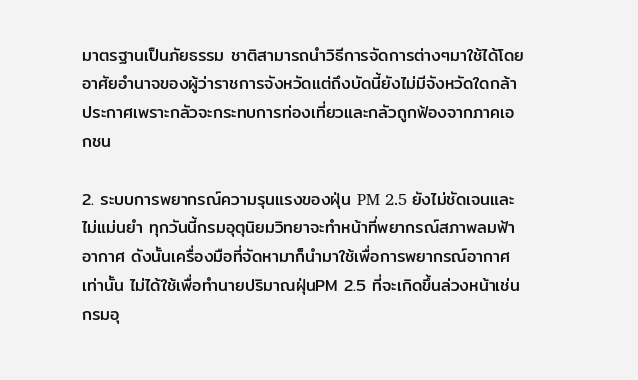มาตรฐานเป็นภัยธรรม ชาติสามารถนำวิธีการจัดการต่างๆมาใช้ได้โดยอาศัยอำนาจของผู้ว่าราชการจังหวัดแต่ถึงบัดนี้ยังไม่มีจังหวัดใดกล้าประกาศเพราะกลัวจะกระทบการท่องเที่ยวและกลัวถูกฟ้องจากภาคเอกชน

2. ระบบการพยากรณ์ความรุนแรงของฝุ่น PM 2.5 ยังไม่ชัดเจนและไม่แม่นยำ ทุกวันนี้กรมอุตุนิยมวิทยาจะทำหน้าที่พยากรณ์สภาพลมฟ้าอากาศ ดังนั้นเครื่องมือที่จัดหามาก็นำมาใช้เพื่อการพยากรณ์อากาศเท่านั้น ไม่ได้ใช้เพื่อทำนายปริมาณฝุ่นPM 2.5 ที่จะเกิดขึ้นล่วงหน้าเช่น กรมอุ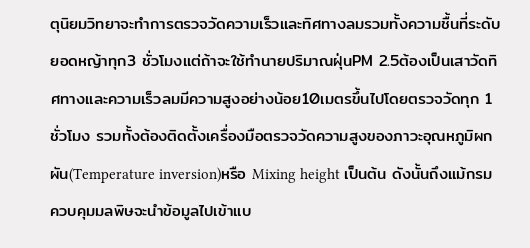ตุนิยมวิทยาจะทำการตรวจวัดความเร็วและทิศทางลมรวมทั้งความชื้นที่ระดับยอดหญ้าทุก3 ชั่วโมงแต่ถ้าจะใช้ทำนายปริมาณฝุ่นPM 2.5ต้องเป็นเสาวัดทิศทางและความเร็วลมมีความสูงอย่างน้อย10เมตรขึ้นไปโดยตรวจวัดทุก 1 ชั่วโมง รวมทั้งต้องติดตั้งเครื่องมือตรวจวัดความสูงของภาวะอุณหภูมิผกผัน(Temperature inversion)หรือ Mixing height เป็นต้น ดังนั้นถึงแม้กรมควบคุมมลพิษจะนำข้อมูลไปเข้าแบ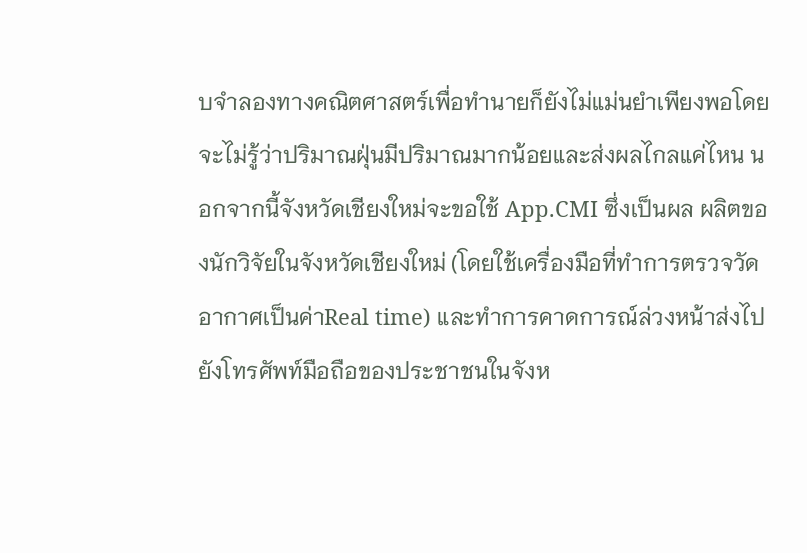บจำลองทางคณิตศาสตร์เพื่อทำนายก็ยังไม่แม่นยำเพียงพอโดยจะไม่รู้ว่าปริมาณฝุ่นมีปริมาณมากน้อยและส่งผลไกลแค่ไหน นอกจากนี้จังหวัดเชียงใหม่จะขอใช้ App.CMI ซึ่งเป็นผล ผลิตของนักวิจัยในจังหวัดเชียงใหม่ (โดยใช้เครื่องมือที่ทำการตรวจวัดอากาศเป็นค่าReal time) และทำการคาดการณ์ล่วงหน้าส่งไปยังโทรศัพท์มือถือของประชาชนในจังห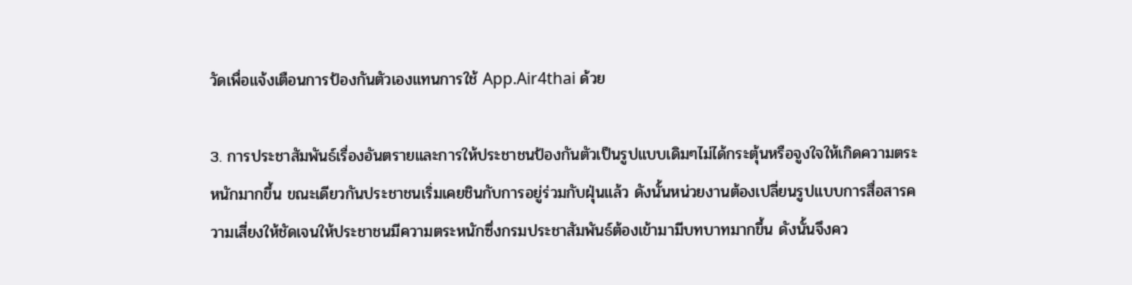วัดเพื่อแจ้งเตือนการป้องกันตัวเองแทนการใช้ App.Air4thai ด้วย

3. การประชาสัมพันธ์เรื่องอันตรายและการให้ประชาชนป้องกันตัวเป็นรูปแบบเดิมๆไม่ได้กระตุ้นหรือจูงใจให้เกิดความตระหนักมากขึ้น ขณะเดียวกันประชาชนเริ่มเคยชินกับการอยู่ร่วมกับฝุ่นแล้ว ดังนั้นหน่วยงานต้องเปลี่ยนรูปแบบการสื่อสารความเสี่ยงให้ชัดเจนให้ประชาชนมีความตระหนักซึ่งกรมประชาสัมพันธ์ต้องเข้ามามีบทบาทมากขึ้น ดังนั้นจึงคว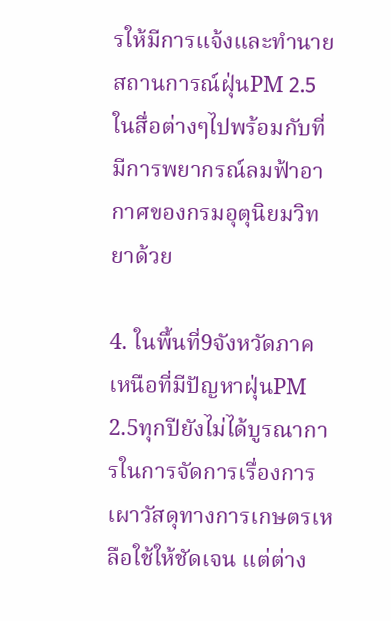รให้มีการแจ้งและทำนายสถานการณ์ฝุ่นPM 2.5ในสื่อต่างๆไปพร้อมกับที่มีการพยากรณ์ลมฟ้าอากาศของกรมอุตุนิยมวิทยาด้วย

4. ในพื้นที่9จังหวัดภาคเหนือที่มีปัญหาฝุ่นPM 2.5ทุกปียังไม่ได้บูรณาการในการจัดการเรื่องการเผาวัสดุทางการเกษตรเหลือใช้ให้ชัดเจน แต่ต่าง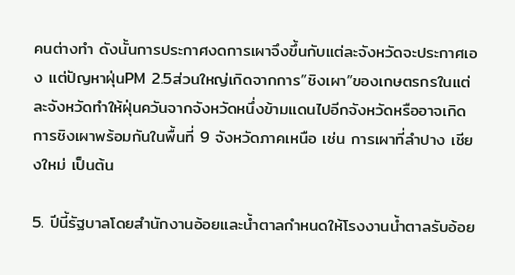คนต่างทำ ดังนั้นการประกาศงดการเผาจึงขึ้นกับแต่ละจังหวัดจะประกาศเอง แต่ปัญหาฝุ่นPM 2.5ส่วนใหญ่เกิดจากการ”ชิงเผา”ของเกษตรกรในแต่ละจังหวัดทำให้ฝุ่นควันจากจังหวัดหนึ่งข้ามแดนไปอีกจังหวัดหรืออาจเกิดการชิงเผาพร้อมกันในพื้นที่ 9 จังหวัดภาคเหนือ เช่น การเผาที่ลำปาง เชียงใหม่ เป็นต้น

5. ปีนี้รัฐบาลโดยสำนักงานอ้อยและน้ำตาลกำหนดให้โรงงานน้ำตาลรับอ้อย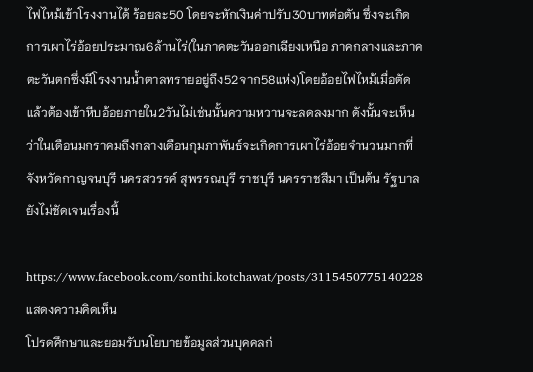ไฟไหม้เข้าโรงงานได้ ร้อยละ50 โดยจะหักเงินค่าปรับ30บาทต่อตัน ซึ่งจะเกิดการเผาไร่อ้อยประมาณ6ล้านไร่(ในภาคตะวันออกเฉียงเหนือ ภาคกลางและภาคตะวันตกซึ่งมีโรงงานน้ำตาลทรายอยู่ถึง52จาก58แห่ง)โดยอ้อยไฟไหม้เมื่อตัดแล้วต้องเข้าหีบอ้อยภายใน2วันไม่เช่นนั้นความหวานจะลดลงมาก ดังนั้นจะเห็นว่าในเดือนมกราคมถึงกลางเดือนกุมภาพันธ์จะเกิดการเผาไร่อ้อยจำนวนมากที่จังหวัดกาญจนบุรี นครสวรรค์ สุพรรณบุรี ราชบุรี นครราชสีมา เป็นต้น รัฐบาลยังไม่ชัดเจนเรื่องนี้

https://www.facebook.com/sonthi.kotchawat/posts/3115450775140228
แสดงความคิดเห็น
โปรดศึกษาและยอมรับนโยบายข้อมูลส่วนบุคคลก่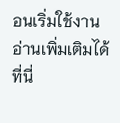อนเริ่มใช้งาน อ่านเพิ่มเติมได้ที่นี่